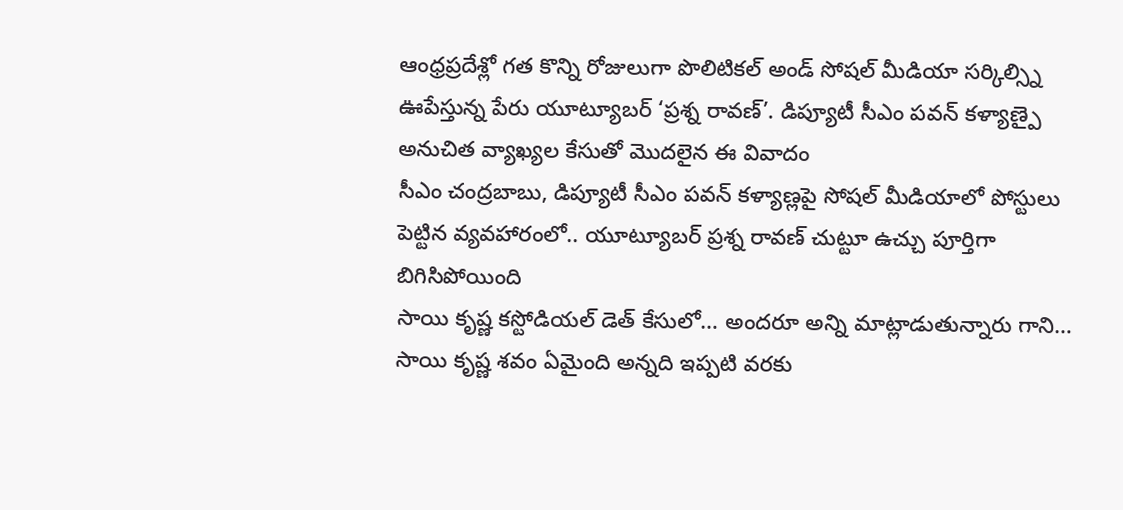ఆంధ్రప్రదేశ్లో గత కొన్ని రోజులుగా పొలిటికల్ అండ్ సోషల్ మీడియా సర్కిల్స్ని ఊపేస్తున్న పేరు యూట్యూబర్ ‘ప్రశ్న రావణ్’. డిప్యూటీ సీఎం పవన్ కళ్యాణ్పై అనుచిత వ్యాఖ్యల కేసుతో మొదలైన ఈ వివాదం
సీఎం చంద్రబాబు, డిప్యూటీ సీఎం పవన్ కళ్యాణ్లపై సోషల్ మీడియాలో పోస్టులు పెట్టిన వ్యవహారంలో.. యూట్యూబర్ ప్రశ్న రావణ్ చుట్టూ ఉచ్చు పూర్తిగా బిగిసిపోయింది
సాయి కృష్ణ కస్టోడియల్ డెత్ కేసులో… అందరూ అన్ని మాట్లాడుతున్నారు గాని… సాయి కృష్ణ శవం ఏమైంది అన్నది ఇప్పటి వరకు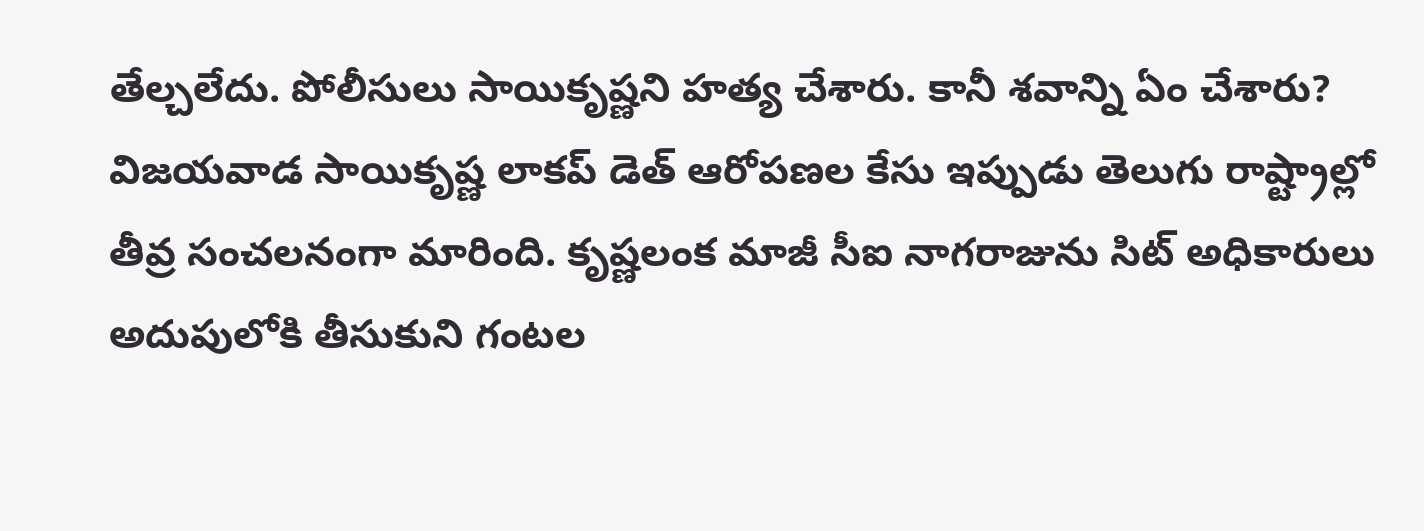తేల్చలేదు. పోలీసులు సాయికృష్ణని హత్య చేశారు. కానీ శవాన్ని ఏం చేశారు?
విజయవాడ సాయికృష్ణ లాకప్ డెత్ ఆరోపణల కేసు ఇప్పుడు తెలుగు రాష్ట్రాల్లో తీవ్ర సంచలనంగా మారింది. కృష్ణలంక మాజీ సీఐ నాగరాజును సిట్ అధికారులు అదుపులోకి తీసుకుని గంటల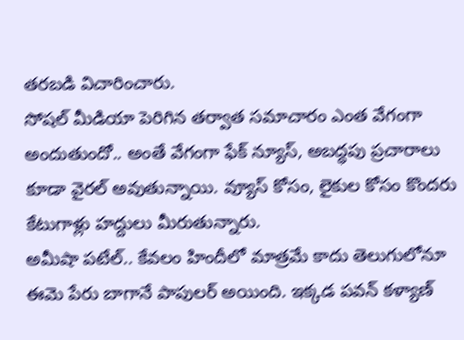తరబడి విచారించారు.
సోషల్ మీడియా పెరిగిన తర్వాత సమాచారం ఎంత వేగంగా అందుతుందో.. అంతే వేగంగా ఫేక్ న్యూస్, అబద్ధపు ప్రచారాలు కూడా వైరల్ అవుతున్నాయి. వ్యూస్ కోసం, లైకుల కోసం కొందరు కేటుగాళ్లు హద్దులు మీరుతున్నారు.
అమీషా పటేల్.. కేవలం హిందీలో మాత్రమే కాదు తెలుగులోనూ ఈమె పేరు బాగానే పాపులర్ అయింది. ఇక్కడ పవన్ కళ్యాణ్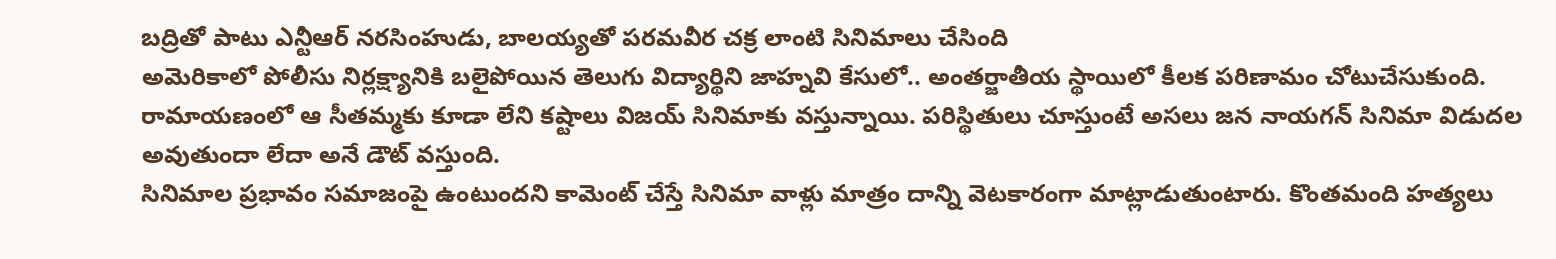బద్రితో పాటు ఎన్టీఆర్ నరసింహుడు, బాలయ్యతో పరమవీర చక్ర లాంటి సినిమాలు చేసింది
అమెరికాలో పోలీసు నిర్లక్ష్యానికి బలైపోయిన తెలుగు విద్యార్థిని జాహ్నవి కేసులో.. అంతర్జాతీయ స్థాయిలో కీలక పరిణామం చోటుచేసుకుంది.
రామాయణంలో ఆ సీతమ్మకు కూడా లేని కష్టాలు విజయ్ సినిమాకు వస్తున్నాయి. పరిస్థితులు చూస్తుంటే అసలు జన నాయగన్ సినిమా విడుదల అవుతుందా లేదా అనే డౌట్ వస్తుంది.
సినిమాల ప్రభావం సమాజంపై ఉంటుందని కామెంట్ చేస్తే సినిమా వాళ్లు మాత్రం దాన్ని వెటకారంగా మాట్లాడుతుంటారు. కొంతమంది హత్యలు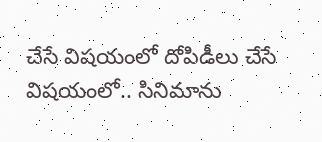చేసే విషయంలో దోపిడీలు చేసే విషయంలో.. సినిమాను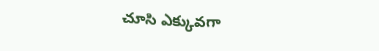చూసి ఎక్కువగా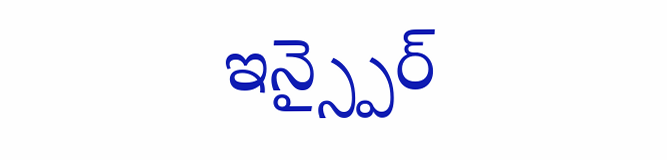ఇన్స్పైర్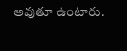అవుతూ ఉంటారు.